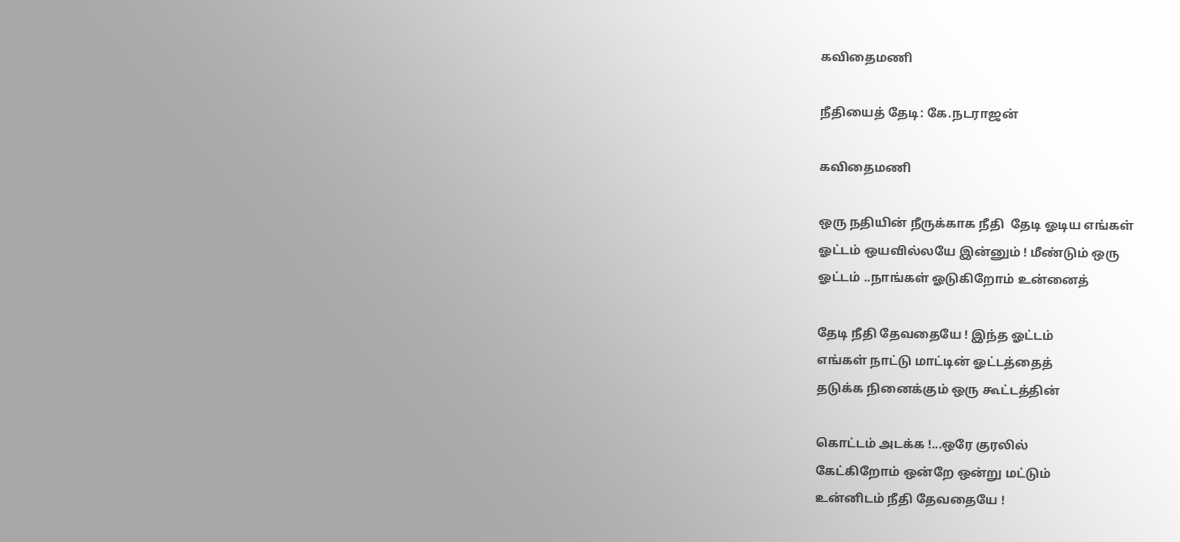கவிதைமணி

நீதியைத் தேடி: கே.நடராஜன்

கவிதைமணி

ஒரு நதியின் நீருக்காக நீதி  தேடி ஓடிய எங்கள்
ஓட்டம் ஒயவில்லயே இன்னும் ! மீண்டும் ஒரு
ஓட்டம் ..நாங்கள் ஓடுகிறோம் உன்னைத்

தேடி நீதி தேவதையே ! இந்த ஓட்டம்
எங்கள் நாட்டு மாட்டின் ஓட்டத்தைத்
தடுக்க நினைக்கும் ஒரு கூட்டத்தின்

கொட்டம் அடக்க !...ஒரே குரலில்
கேட்கிறோம் ஒன்றே ஒன்று மட்டும்
உன்னிடம் நீதி தேவதையே !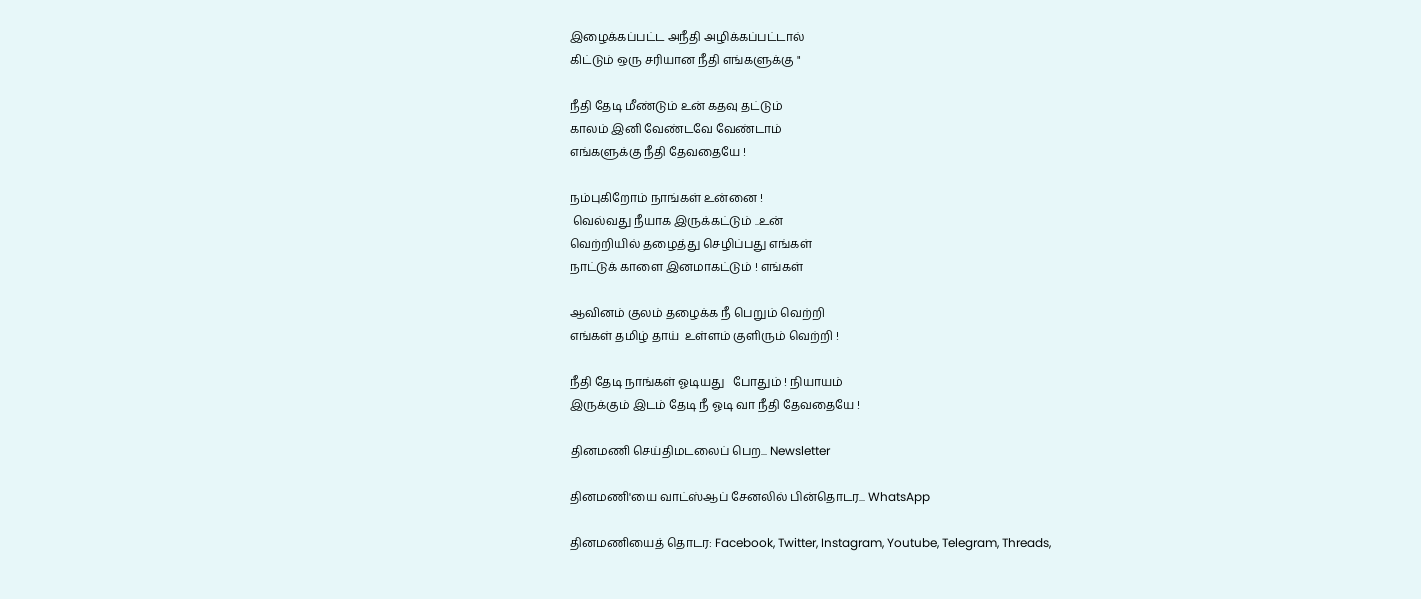இழைக்கப்பட்ட அநீதி அழிக்கப்பட்டால்
கிட்டும் ஒரு சரியான நீதி எங்களுக்கு "

நீதி தேடி மீண்டும் உன் கதவு தட்டும்
காலம் இனி வேண்டவே வேண்டாம்
எங்களுக்கு நீதி தேவதையே !

நம்புகிறோம் நாங்கள் உன்னை !
 வெல்வது நீயாக இருக்கட்டும் ..உன்
வெற்றியில் தழைத்து செழிப்பது எங்கள்
நாட்டுக் காளை இனமாகட்டும் ! எங்கள்

ஆவினம் குலம் தழைக்க நீ பெறும் வெற்றி
எங்கள் தமிழ் தாய்  உள்ளம் குளிரும் வெற்றி !

நீதி தேடி நாங்கள் ஓடியது   போதும் ! நியாயம்
இருக்கும் இடம் தேடி நீ ஓடி வா நீதி தேவதையே !

தினமணி செய்திமடலைப் பெற... Newsletter

தினமணி'யை வாட்ஸ்ஆப் சேனலில் பின்தொடர... WhatsApp

தினமணியைத் தொடர: Facebook, Twitter, Instagram, Youtube, Telegram, Threads,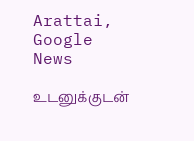Arattai, Google News

உடனுக்குடன்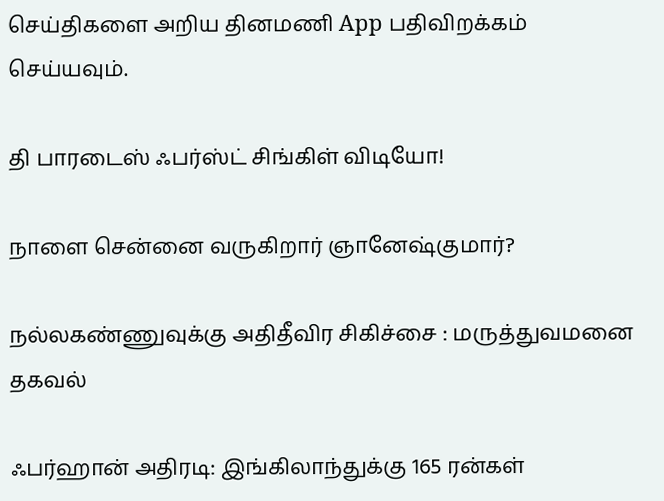செய்திகளை அறிய தினமணி App பதிவிறக்கம் செய்யவும்.

தி பாரடைஸ் ஃபர்ஸ்ட் சிங்கிள் விடியோ!

நாளை சென்னை வருகிறார் ஞானேஷ்குமார்?

நல்லகண்ணுவுக்கு அதிதீவிர சிகிச்சை : மருத்துவமனை தகவல்

ஃபர்ஹான் அதிரடி: இங்கிலாந்துக்கு 165 ரன்கள்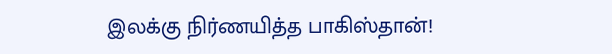இலக்கு நிர்ணயித்த பாகிஸ்தான்!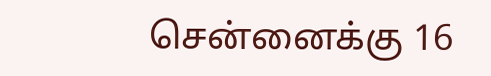சென்னைக்கு 16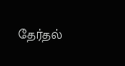தேர்தல்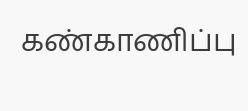கண்காணிப்பு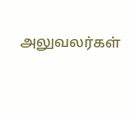அலுவலர்கள்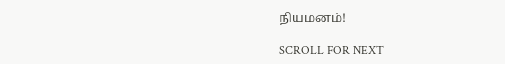நியமனம்!

SCROLL FOR NEXT